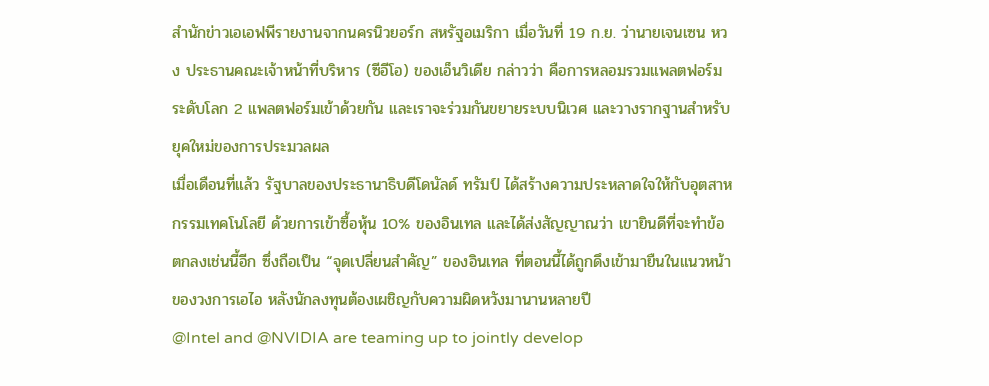สำนักข่าวเอเอฟพีรายงานจากนครนิวยอร์ก สหรัฐอเมริกา เมื่อวันที่ 19 ก.ย. ว่านายเจนเซน หวง ประธานคณะเจ้าหน้าที่บริหาร (ซีอีโอ) ของเอ็นวิเดีย กล่าวว่า คือการหลอมรวมแพลตฟอร์มระดับโลก 2 แพลตฟอร์มเข้าด้วยกัน และเราจะร่วมกันขยายระบบนิเวศ และวางรากฐานสำหรับยุคใหม่ของการประมวลผล
เมื่อเดือนที่แล้ว รัฐบาลของประธานาธิบดีโดนัลด์ ทรัมป์ ได้สร้างความประหลาดใจให้กับอุตสาหกรรมเทคโนโลยี ด้วยการเข้าซื้อหุ้น 10% ของอินเทล และได้ส่งสัญญาณว่า เขายินดีที่จะทำข้อตกลงเช่นนี้อีก ซึ่งถือเป็น “จุดเปลี่ยนสำคัญ” ของอินเทล ที่ตอนนี้ได้ถูกดึงเข้ามายืนในแนวหน้าของวงการเอไอ หลังนักลงทุนต้องเผชิญกับความผิดหวังมานานหลายปี
@Intel and @NVIDIA are teaming up to jointly develop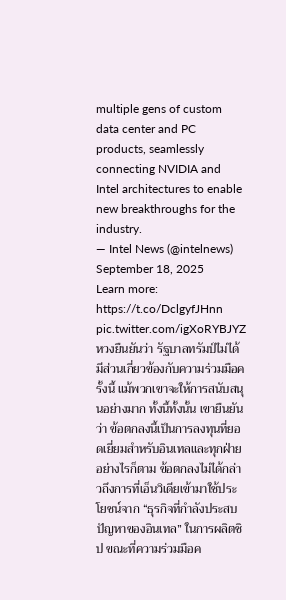multiple gens of custom data center and PC products, seamlessly connecting NVIDIA and Intel architectures to enable new breakthroughs for the industry.
— Intel News (@intelnews) September 18, 2025
Learn more: https://t.co/DclgyfJHnn pic.twitter.com/igXoRYBJYZ
หวงยืนยันว่า รัฐบาลทรัมป์ไม่ได้มีส่วนเกี่ยวข้องกับความร่วมมือครั้งนี้ แม้พวกเขาจะให้การสนับสนุนอย่างมาก ทั้งนี้ทั้งนั้น เขายืนยันว่า ข้อตกลงนี้เป็นการลงทุนที่ยอดเยี่ยมสำหรับอินเทลและทุกฝ่าย
อย่างไรก็ตาม ข้อตกลงไม่ได้กล่าวถึงการที่เอ็นวิเดียเข้ามาใช้ประโยชน์จาก “ธุรกิจที่กำลังประสบปัญหาของอินเทล” ในการผลิตชิป ขณะที่ความร่วมมือค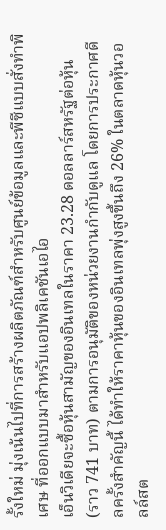รั้งใหม่ มุ่งเน้นไปที่การสร้างผลิตภัณฑ์สำหรับศูนย์ข้อมูลและพีซีแบบสั่งทำพิเศษ ที่ออกแบบมาสำหรับแอปพลิเคชันเอไอ
เอ็นวิเดียจะซื้อหุ้นสามัญของอินเทลในราคา 23.28 ดอลลาร์สหรัฐต่อหุ้น (ราว 741 บาท) ตามการอนุมัติของหน่วยงานกำกับดูแล โดยการประกาศดีลครั้งสำคัญนี้ ได้ทำให้ราคาหุ้นของอินเทลพุ่งสูงขึ้นถึง 26% ในตลาดหุ้นวอลล์สต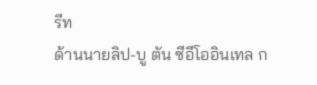รีท
ด้านนายลิป-บู ตัน ซีอีโออินเทล ก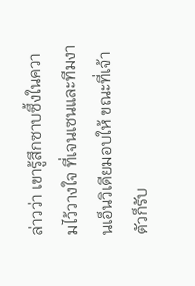ล่าวว่า เขารู้สึกซาบซึ้งในความไว้วางใจ ที่เจนเซนและทีมงานเอ็นวิเดียมอบให้ ขณะที่เจ้าตัวก็รับ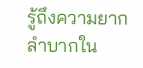รู้ถึงความยากลำบากใน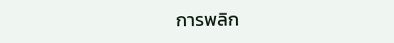การพลิก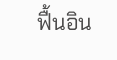ฟื้นอิน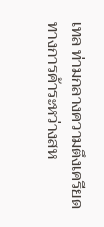เทล ท่ามกลางความตึงเครียดทางการค้าระหว่างสห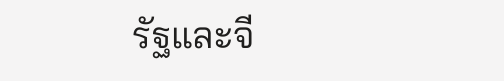รัฐและจี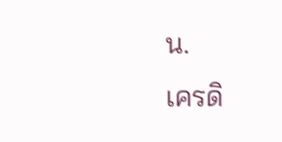น.
เครดิ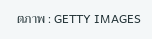ตภาพ : GETTY IMAGES